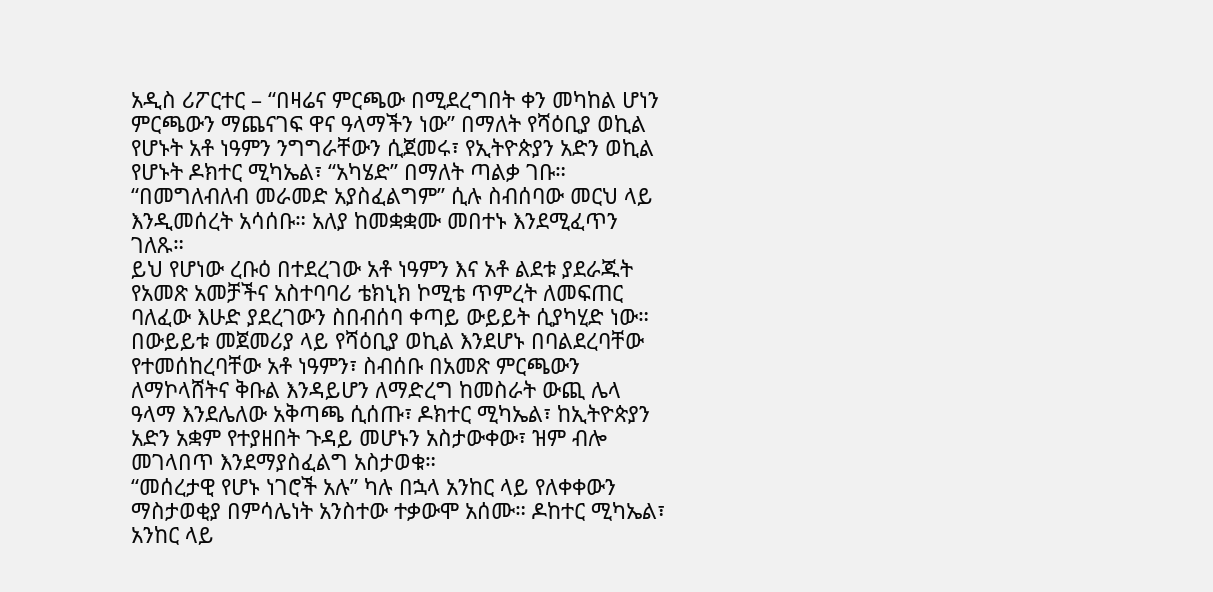አዲስ ሪፖርተር – “በዛሬና ምርጫው በሚደረግበት ቀን መካከል ሆነን ምርጫውን ማጨናገፍ ዋና ዓላማችን ነው” በማለት የሻዕቢያ ወኪል የሆኑት አቶ ነዓምን ንግግራቸውን ሲጀመሩ፣ የኢትዮጵያን አድን ወኪል የሆኑት ዶክተር ሚካኤል፣ “አካሄድ” በማለት ጣልቃ ገቡ። “በመግለብለብ መራመድ አያስፈልግም” ሲሉ ስብሰባው መርህ ላይ እንዲመሰረት አሳሰቡ። አለያ ከመቋቋሙ መበተኑ እንደሚፈጥን ገለጹ።
ይህ የሆነው ረቡዕ በተደረገው አቶ ነዓምን እና አቶ ልደቱ ያደራጁት የአመጽ አመቻችና አስተባባሪ ቴክኒክ ኮሚቴ ጥምረት ለመፍጠር ባለፈው እሁድ ያደረገውን ስበብሰባ ቀጣይ ውይይት ሲያካሂድ ነው።
በውይይቱ መጀመሪያ ላይ የሻዕቢያ ወኪል እንደሆኑ በባልደረባቸው የተመሰከረባቸው አቶ ነዓምን፣ ስብሰቡ በአመጽ ምርጫውን ለማኮላሸትና ቅቡል እንዳይሆን ለማድረግ ከመስራት ውጪ ሌላ ዓላማ እንደሌለው አቅጣጫ ሲሰጡ፣ ዶክተር ሚካኤል፣ ከኢትዮጵያን አድን አቋም የተያዘበት ጉዳይ መሆኑን አስታውቀው፣ ዝም ብሎ መገላበጥ እንደማያስፈልግ አስታወቁ።
“መሰረታዊ የሆኑ ነገሮች አሉ” ካሉ በኋላ አንከር ላይ የለቀቀውን ማስታወቂያ በምሳሌነት አንስተው ተቃውሞ አሰሙ። ዶከተር ሚካኤል፣ አንከር ላይ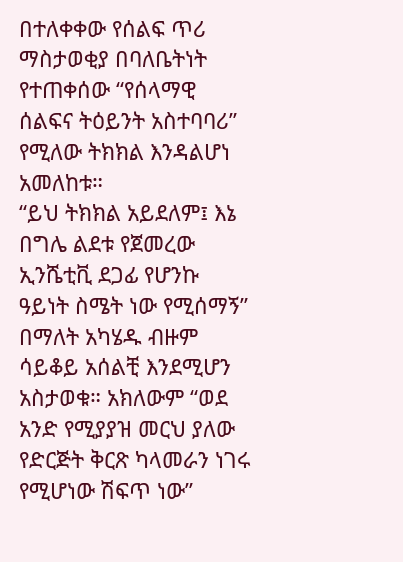በተለቀቀው የሰልፍ ጥሪ ማስታወቂያ በባለቤትነት የተጠቀሰው “የሰላማዊ ሰልፍና ትዕይንት አስተባባሪ” የሚለው ትክክል እንዳልሆነ አመለከቱ።
“ይህ ትክክል አይደለም፤ እኔ በግሌ ልደቱ የጀመረው ኢንሼቲቪ ደጋፊ የሆንኩ ዓይነት ስሜት ነው የሚሰማኝ” በማለት አካሄዱ ብዙም ሳይቆይ አሰልቺ እንደሚሆን አስታወቁ። አክለውም “ወደ አንድ የሚያያዝ መርህ ያለው የድርጅት ቅርጽ ካላመራን ነገሩ የሚሆነው ሽፍጥ ነው”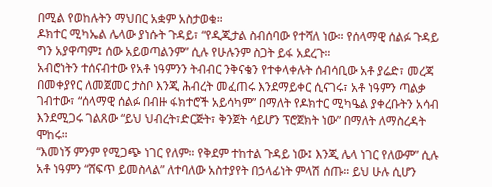በሚል የወከሉትን ማህበር አቋም አስታወቁ።
ዶክተር ሚካኤል ሌላው ያነሱት ጉዳይ፣ “የዲጂታል ስብሰባው የተሻለ ነው። የሰላማዊ ሰልፉ ጉዳይ ግን አያዋጣም፤ ሰው አይወጣልንም” ሲሉ የሁሉንም ስጋት ይፋ አደረጉ።
አብሮነትን ተሰናብተው የአቶ ነዓምንን ትብብር ንቅናቄን የተቀላቀሉት ሰብሳቢው አቶ ያሬድ፣ መረጃ በመቀያየር ለመጀመር ታስቦ እንጂ ሕብረት መፈጠሩ እንደማይቀር ሲናገሩ፣ አቶ ነዓምን ጣልቃ ገብተው፣ “ሰላማዊ ሰልፉ በብዙ ፋክተሮች አይሳካም” በማለት የዶክተር ሚካዔል ያቀረቡትን አሳብ እንደሚጋሩ ገልጸው “ይህ ህብረት፣ድርጅት፣ ቅንጀት ሳይሆን ፕሮጀክት ነው” በማለት ለማስረዳት ሞከሩ።
“እመነኝ ምንም የሚጋጭ ነገር የለም። የቅደም ተከተል ጉዳይ ነው፤ እንጂ ሌላ ነገር የለውም” ሲሉ አቶ ነዓምን “ሸፍጥ ይመስላል” ለተባለው አስተያየት በኃላፊነት ምላሽ ሰጡ። ይህ ሁሉ ሲሆን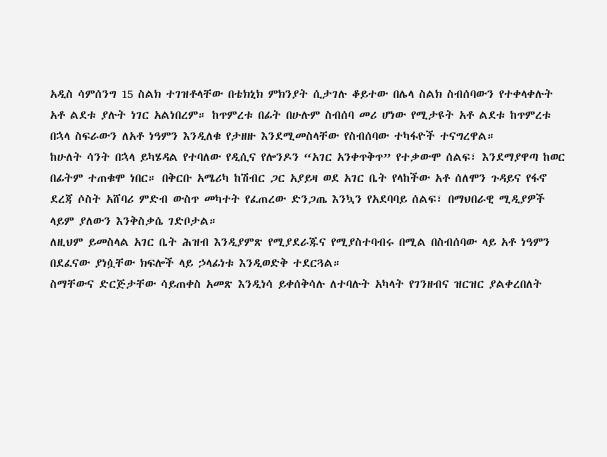አዲስ ሳምሰንግ 15 ስልክ ተገዝቶላቸው በቴክኒክ ምክንያት ሲታገሉ ቆይተው በሌላ ስልክ ስብሰባውን የተቀላቀሉት አቶ ልደቱ ያሉት ነገር አልነበረም። ከጥምረቱ በፊት በሁሉም ስብሰባ መሪ ሆነው የሚታዩት አቶ ልደቱ ከጥምረቱ በኋላ ስፍራውን ለአቶ ነዓምን እንዲለቁ የታዘዙ እንደሚመስላቸው የስብሰባው ተካፋዮች ተናግረዋል።
ከሁለት ሳንት በኋላ ይካሄዳል የተባለው የዲሲና የሎንዶን “አገር አንቀጥቅጥ” የተቃውሞ ሰልፍ፣ እንደማያዋጣ ከወር በፊትም ተጠቁሞ ነበር። በቅርቡ አሜሪካ ከሽብር ጋር አያይዛ ወደ አገር ቤት የላከችው አቶ ሰለሞን ጉዳይና የፋኖ ደረጃ ሶስት አሸባሪ ምድብ ውስጥ መካተት የፈጠረው ድንጋጤ እንኳን የአደባባይ ሰልፍ፣ በማህበራዊ ሚዲያዎች ላይም ያለውን እንቅስቃሴ ገድቦታል።
ለዚህም ይመስላል አገር ቤት ሕዝብ እንዲያምጽ የሚያደራጁና የሚያስተባብሩ በሚል በስብሰባው ላይ አቶ ነዓምን በደፈናው ያነሷቸው ክፍሎች ላይ ኃላፊነቱ እንዲወድቅ ተደርጓል።
ስማቸውና ድርጅታቸው ሳይጠቀስ አመጽ እንዲነሳ ይቀሰቅሳሉ ለተባሉት አካላት የገንዘብና ዝርዝር ያልቀረበለት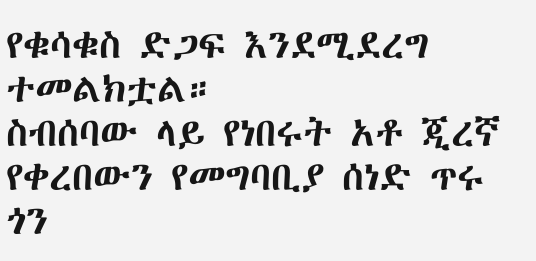የቁሳቁስ ድጋፍ እንደሚደረግ ተመልክቷል።
ስብሰባው ላይ የነበሩት አቶ ጂረኛ የቀረበውን የመግባቢያ ሰነድ ጥሩ ጎን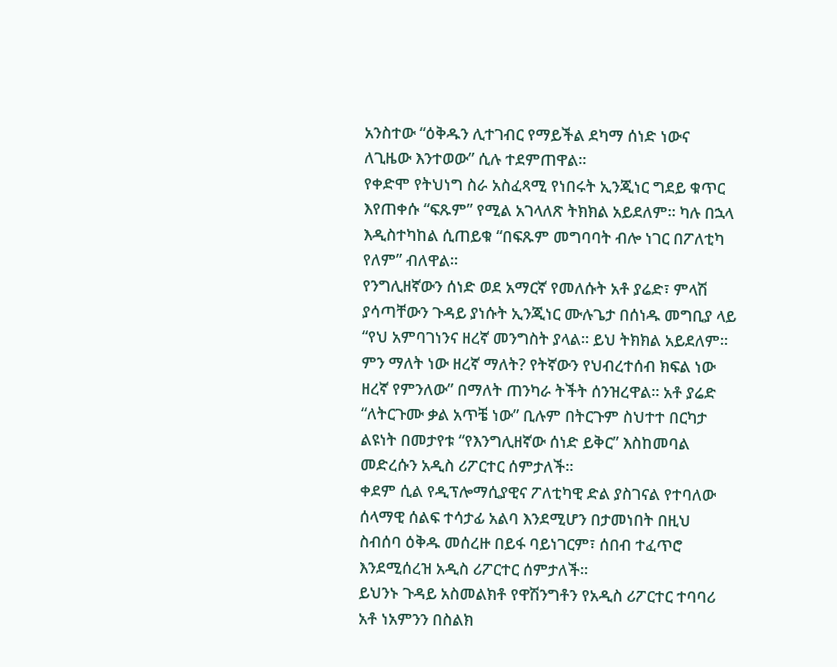አንስተው “ዕቅዱን ሊተገብር የማይችል ደካማ ሰነድ ነውና ለጊዜው እንተወው” ሲሉ ተደምጠዋል።
የቀድሞ የትህነግ ስራ አስፈጻሚ የነበሩት ኢንጂነር ግደይ ቁጥር እየጠቀሱ “ፍጹም” የሚል አገላለጽ ትክክል አይደለም። ካሉ በኋላ እዲስተካከል ሲጠይቁ “በፍጹም መግባባት ብሎ ነገር በፖለቲካ የለም” ብለዋል።
የንግሊዘኛውን ሰነድ ወደ አማርኛ የመለሱት አቶ ያሬድ፣ ምላሽ ያሳጣቸውን ጉዳይ ያነሱት ኢንጂነር ሙሉጌታ በሰነዱ መግቢያ ላይ “የህ አምባገነንና ዘረኛ መንግስት ያላል። ይህ ትክክል አይደለም። ምን ማለት ነው ዘረኛ ማለት? የትኛውን የህብረተሰብ ክፍል ነው ዘረኛ የምንለው” በማለት ጠንካራ ትችት ሰንዝረዋል። አቶ ያሬድ “ለትርጉሙ ቃል አጥቼ ነው” ቢሉም በትርጉም ስህተተ በርካታ ልዩነት በመታየቱ “የእንግሊዘኛው ሰነድ ይቅር” እስከመባል መድረሱን አዲስ ሪፖርተር ሰምታለች።
ቀደም ሲል የዲፕሎማሲያዊና ፖለቲካዊ ድል ያስገናል የተባለው ሰላማዊ ሰልፍ ተሳታፊ አልባ እንደሚሆን በታመነበት በዚህ ስብሰባ ዕቅዱ መሰረዙ በይፋ ባይነገርም፣ ሰበብ ተፈጥሮ እንደሚሰረዝ አዲስ ሪፖርተር ሰምታለች።
ይህንኑ ጉዳይ አስመልክቶ የዋሽንግቶን የአዲስ ሪፖርተር ተባባሪ አቶ ነአምንን በስልክ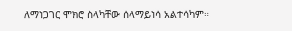ለማነጋገር ሞክሮ ስላካቸው ሰላማይነሳ አልተሳካም።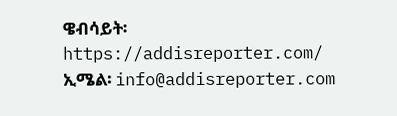ዌብሳይት፡ https://addisreporter.com/
ኢሜል፡ info@addisreporter.com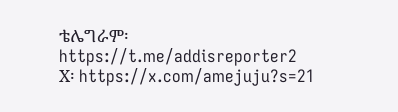ቴሌግራም፡ https://t.me/addisreporter2
X፡ https://x.com/amejuju?s=21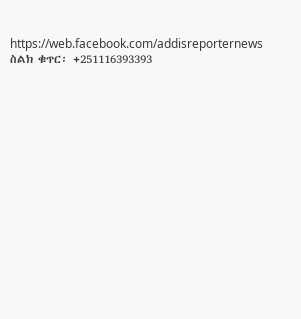https://web.facebook.com/addisreporternews
ስልክ ቁጥር፡ +251116393393